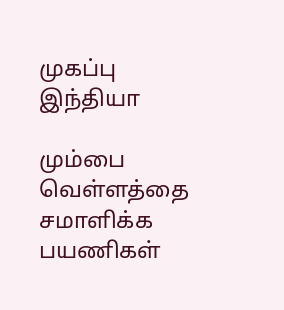முகப்பு
இந்தியா

மும்பை வெள்ளத்தை சமாளிக்க பயணிகள்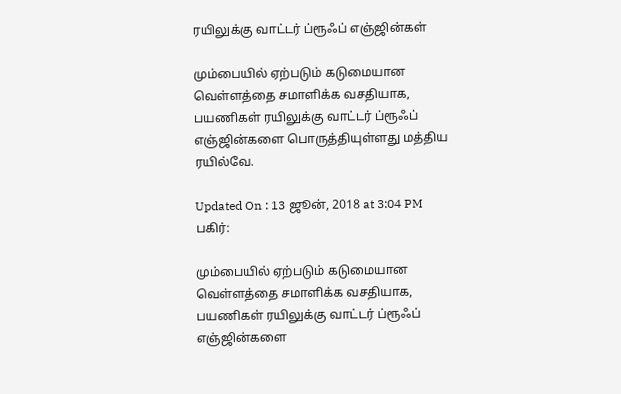ரயிலுக்கு வாட்டர் ப்ரூஃப் எஞ்ஜின்கள்

மும்பையில் ஏற்படும் கடுமையான வெள்ளத்தை சமாளிக்க வசதியாக, பயணிகள் ரயிலுக்கு வாட்டர் ப்ரூஃப் எஞ்ஜின்களை பொருத்தியுள்ளது மத்திய ரயில்வே.

Updated On : 13 ஜூன், 2018 at 3:04 PM
பகிர்:

மும்பையில் ஏற்படும் கடுமையான வெள்ளத்தை சமாளிக்க வசதியாக, பயணிகள் ரயிலுக்கு வாட்டர் ப்ரூஃப் எஞ்ஜின்களை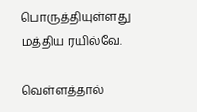பொருத்தியுள்ளது மத்திய ரயில்வே.

வெள்ளத்தால்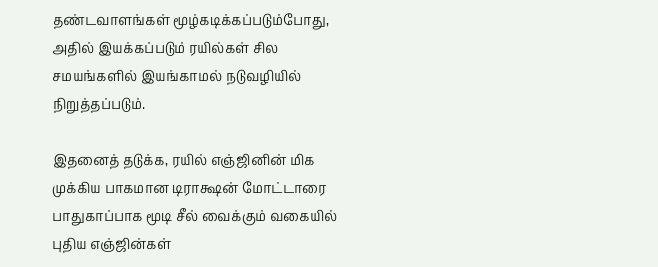தண்டவாளங்கள் மூழ்கடிக்கப்படும்போது, அதில் இயக்கப்படும் ரயில்கள் சில சமயங்களில் இயங்காமல் நடுவழியில் நிறுத்தப்படும்.

இதனைத் தடுக்க, ரயில் எஞ்ஜினின் மிக முக்கிய பாகமான டிராக்ஷன் மோட்டாரை பாதுகாப்பாக மூடி சீல் வைக்கும் வகையில் புதிய எஞ்ஜின்கள்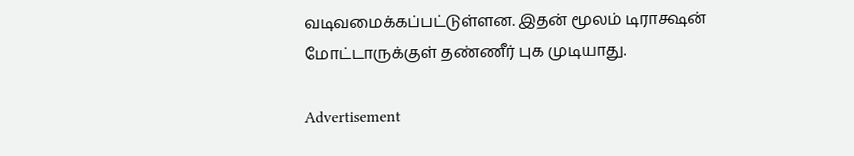வடிவமைக்கப்பட்டுள்ளன. இதன் மூலம் டிராக்ஷன் மோட்டாருக்குள் தண்ணீர் புக முடியாது.

Advertisement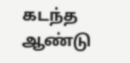கடந்த ஆண்டு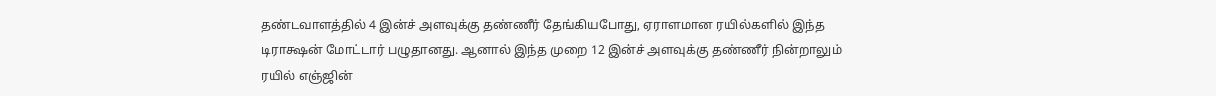தண்டவாளத்தில் 4 இன்ச் அளவுக்கு தண்ணீர் தேங்கியபோது, ஏராளமான ரயில்களில் இந்த டிராக்ஷன் மோட்டார் பழுதானது. ஆனால் இந்த முறை 12 இன்ச் அளவுக்கு தண்ணீர் நின்றாலும் ரயில் எஞ்ஜின்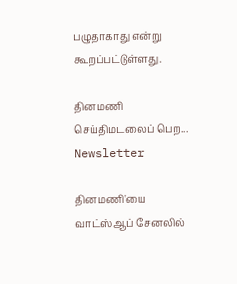பழுதாகாது என்று கூறப்பட்டுள்ளது.

தினமணி செய்திமடலைப் பெற... Newsletter

தினமணி'யை வாட்ஸ்ஆப் சேனலில்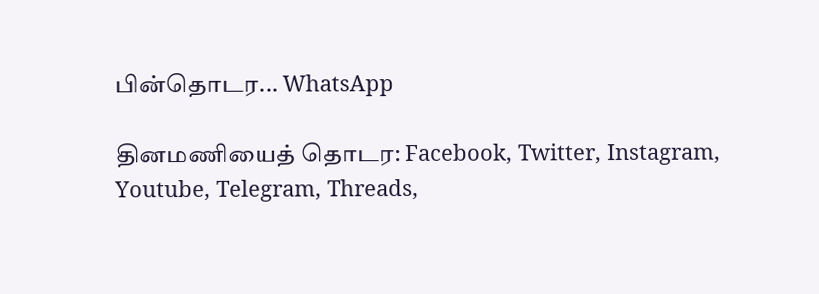பின்தொடர... WhatsApp

தினமணியைத் தொடர: Facebook, Twitter, Instagram, Youtube, Telegram, Threads,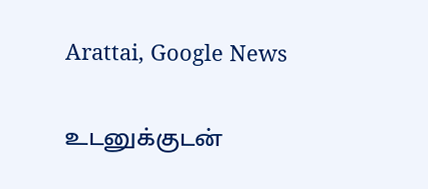Arattai, Google News

உடனுக்குடன்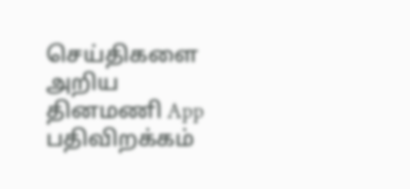செய்திகளை அறிய தினமணி App பதிவிறக்கம்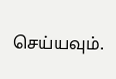செய்யவும்.